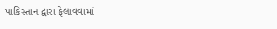પાકિસ્તાન દ્વારા ફેલાવવામાં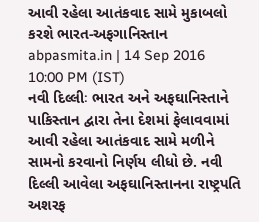આવી રહેલા આતંકવાદ સામે મુકાબલો કરશે ભારત-અફગાનિસ્તાન
abpasmita.in | 14 Sep 2016 10:00 PM (IST)
નવી દિલ્લીઃ ભારત અને અફઘાનિસ્તાને પાકિસ્તાન દ્વારા તેના દેશમાં ફેલાવવામાં આવી રહેલા આતંકવાદ સામે મળીને સામનો કરવાનો નિર્ણય લીધો છે. નવી દિલ્લી આવેલા અફઘાનિસ્તાનના રાષ્ટ્રપતિ અશરફ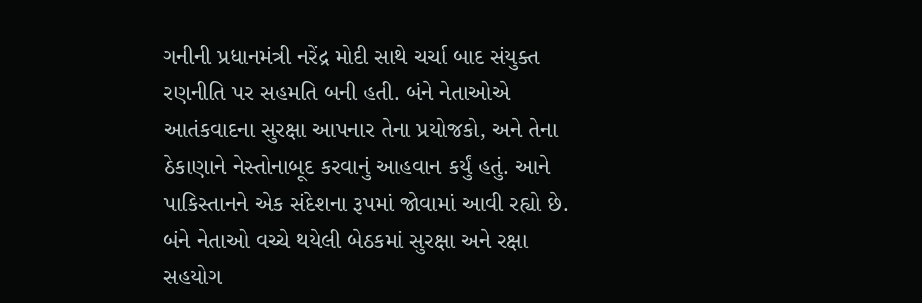ગનીની પ્રધાનમંત્રી નરેંદ્ર મોદી સાથે ચર્ચા બાદ સંયુક્ત રણનીતિ પર સહમતિ બની હતી. બંને નેતાઓએ આતંકવાદના સુરક્ષા આપનાર તેના પ્રયોજકો, અને તેના ઠેકાણાને નેસ્તોનાબૂદ કરવાનું આહવાન કર્યું હતું. આને પાકિસ્તાનને એક સંદેશના રૂપમાં જોવામાં આવી રહ્યો છે. બંને નેતાઓ વચ્ચે થયેલી બેઠકમાં સુરક્ષા અને રક્ષા સહયોગ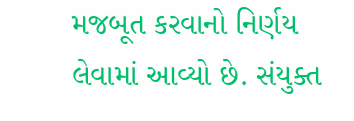મજબૂત કરવાનો નિર્ણય લેવામાં આવ્યો છે. સંયુક્ત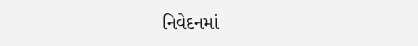નિવેદનમાં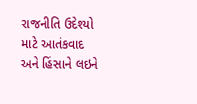રાજનીતિ ઉદેશ્યો માટે આતંકવાદ અને હિંસાને લઇને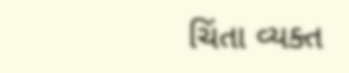ચિંતા વ્યક્ત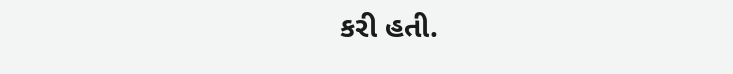કરી હતી.